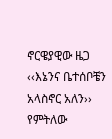ኖርዌያዊው ዜጋ ‹‹እኔንና ቤተሰቦቼን አላስኖር አለን›› የምትለው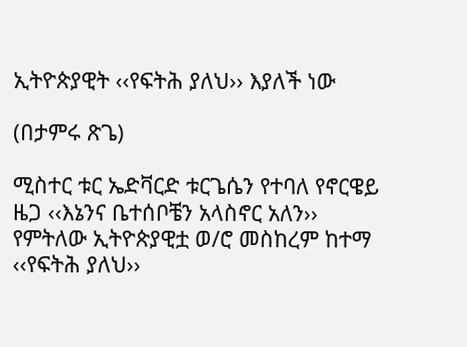ኢትዮጵያዊት ‹‹የፍትሕ ያለህ›› እያለች ነው

(በታምሩ ጽጌ)

ሚስተር ቱር ኤድቫርድ ቱርጌሴን የተባለ የኖርዌይ ዜጋ ‹‹እኔንና ቤተሰቦቼን አላስኖር አለን›› የምትለው ኢትዮጵያዊቷ ወ/ሮ መስከረም ከተማ ‹‹የፍትሕ ያለህ››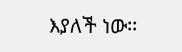እያለች ነው፡፡